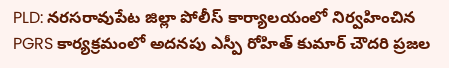PLD: నరసరావుపేట జిల్లా పోలీస్ కార్యాలయంలో నిర్వహించిన PGRS కార్యక్రమంలో అదనపు ఎస్పీ రోహిత్ కుమార్ చౌదరి ప్రజల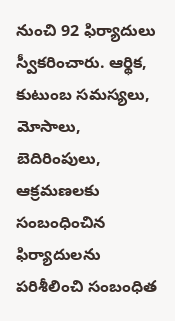నుంచి 92 ఫిర్యాదులు స్వీకరించారు. ఆర్థిక, కుటుంబ సమస్యలు, మోసాలు, బెదిరింపులు, ఆక్రమణలకు సంబంధించిన ఫిర్యాదులను పరిశీలించి సంబంధిత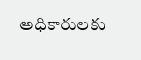అధికారులకు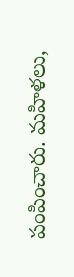పంపించారు. మహిళలు,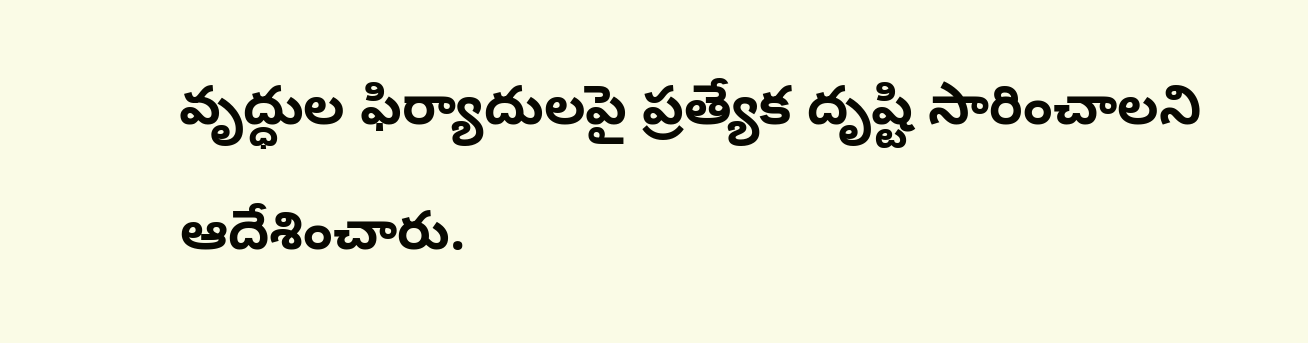వృద్ధుల ఫిర్యాదులపై ప్రత్యేక దృష్టి సారించాలని ఆదేశించారు.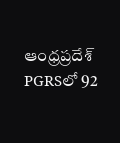ఆంధ్రప్రదేశ్
PGRSలో 92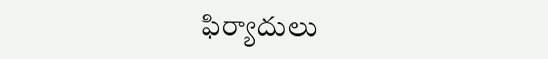ఫిర్యాదులు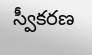స్వీకరణ